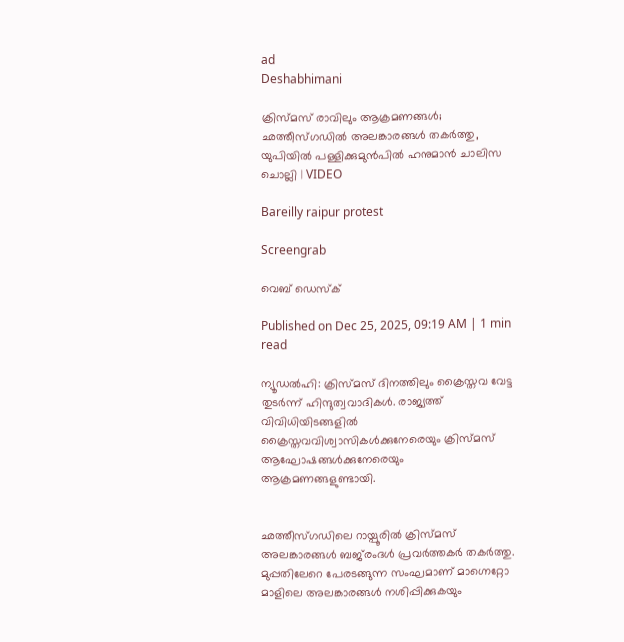ad
Deshabhimani

ക്രിസ്മസ് രാവിലും ആക്രമണങ്ങൾ; ഛത്തീസ്ഗഡിൽ അലങ്കാരങ്ങൾ തകർത്തു, യുപിയിൽ പള്ളിക്കുമുൻപിൽ ഹനുമാൻ ചാലിസ ചൊല്ലി | VIDEO

Bareilly raipur protest

Screengrab

വെബ് ഡെസ്ക്

Published on Dec 25, 2025, 09:19 AM | 1 min read

ന്യൂഡൽഹി: ക്രിസ്മസ് ദിനത്തിലും ക്രൈസ്തവ വേട്ട തുടർന്ന് ഹിന്ദുത്വവാദികൾ. രാജ്യത്ത് വിവിധിയിടങ്ങളിൽ ക്രൈസ്തവവിശ്വാസികൾക്കുനേരെയും ക്രിസ്മസ് ആഘോഷങ്ങൾക്കുനേരെയും ആക്രമണങ്ങളുണ്ടായി.


ഛത്തീസ്ഗഡിലെ റായ്പൂരിൽ ക്രിസ്മസ് അലങ്കാരങ്ങൾ ബജ്‍രംദൾ പ്രവർത്തകർ തകർത്തു. മുപ്പതിലേറെ പേരടങ്ങുന്ന സംഘമാണ് മാഗ്നെറ്റോ മാളിലെ അലങ്കാരങ്ങൾ നശിപ്പിക്കുകയും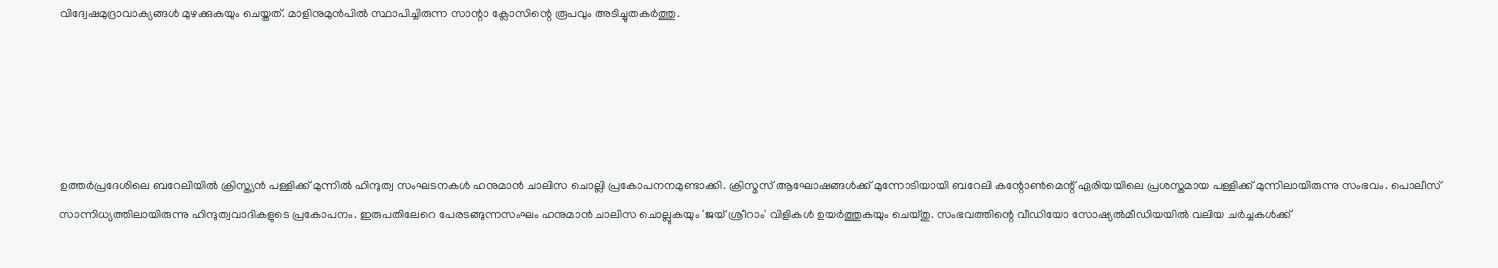വിദ്വേഷമുദ്രാവാക്യങ്ങൾ മുഴക്കുകയും ചെയ്തത്. മാളിനുമുൻപിൽ സ്ഥാപിച്ചിരുന്ന സാന്റാ ക്ലോസിന്റെ രൂപവും അടിച്ചുതകർത്തു.





ഉത്തർപ്രദേശിലെ ബറേലിയിൽ ക്രിസ്ത്യൻ പള്ളിക്ക് മുന്നിൽ ഹിന്ദുത്വ സംഘടനകൾ ഹനുമാൻ ചാലിസ ചൊല്ലി പ്രകോപനനമുണ്ടാക്കി. ക്രിസ്മസ് ആഘോഷങ്ങൾക്ക് മുന്നോടിയായി ബറേലി കന്റോൺമെന്റ് ഏരിയയിലെ പ്രശസ്തമായ പള്ളിക്ക് മുന്നിലായിരുന്നു സംഭവം. പൊലീസ് സാന്നിധ്യത്തിലായിരുന്നു ഹിന്ദുത്വവാദികളുടെ പ്രകോപനം. ഇരുപതിലേറെ പേരടങ്ങുന്നസംഘം ഹനുമാൻ ചാലിസ ചൊല്ലുകയും 'ജയ് ശ്രീറാം' വിളികൾ ഉയർത്തുകയും ചെയ്തു. സംഭവത്തിന്റെ വീഡിയോ സോഷ്യൽമീഡിയയിൽ‌ വലിയ ചർച്ചകൾക്ക്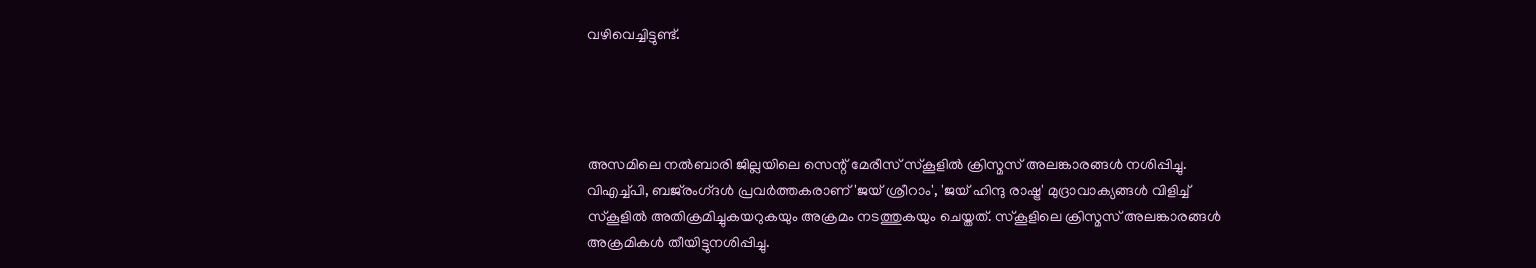വഴിവെച്ചിട്ടുണ്ട്.




അസമിലെ നൽബാരി ജില്ലയിലെ സെന്റ് മേരീസ് സ്കൂളിൽ ക്രിസ്മസ് അലങ്കാരങ്ങൾ നശിപ്പിച്ചു. വിഎച്ച്പി, ബജ്‍രംഗ്‍ദൾ പ്രവർത്തകരാണ് 'ജയ് ശ്രീറാം', 'ജയ് ഹിന്ദു രാഷ്ട്ര' മുദ്രാവാക്യങ്ങൾ വിളിച്ച് സ്കൂളിൽ അതിക്രമിച്ചുകയറുകയും അക്രമം നടത്തുകയും ചെയ്തത്. സ്കൂളിലെ ക്രിസ്മസ് അലങ്കാരങ്ങൾ അക്രമികൾ തീയിട്ടുനശിപ്പിച്ചു.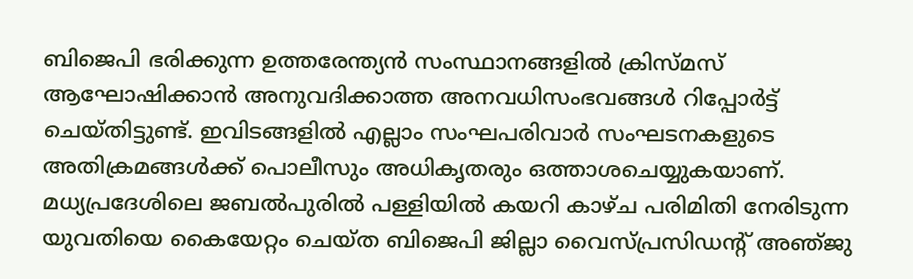ബിജെപി ഭരിക്കുന്ന ഉത്തരേന്ത്യൻ സംസ്ഥാനങ്ങളിൽ ക്രിസ്‌മസ്‌ ആഘോഷിക്കാൻ അനുവദിക്കാത്ത അനവധിസംഭവങ്ങൾ റിപ്പോർട്ട് ചെയ്തിട്ടുണ്ട്. ഇവിടങ്ങളിൽ എല്ലാം സംഘപരിവാർ സംഘടനകളുടെ അതിക്രമങ്ങൾക്ക്‌ പൊലീസും അധികൃതരും ഒത്താശചെയ്യുകയാണ്. മധ്യപ്രദേശിലെ ജബൽപുരിൽ പള്ളിയിൽ കയറി കാഴ്‌ച പരിമിതി നേരിടുന്ന യുവതിയെ കൈയേറ്റം ചെയ്‌ത ബിജെപി ജില്ലാ വൈസ്‌പ്രസിഡന്റ്‌ അഞ്‌ജു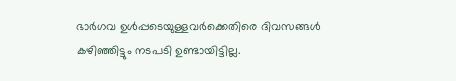ഭാർഗവ ഉൾപ്പടെയുള്ളവർക്കെതിരെ ദിവസങ്ങൾ കഴിഞ്ഞിട്ടും നടപടി ഉണ്ടായിട്ടില്ല.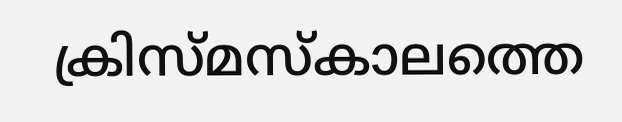ക്രിസ്‌മസ്‌കാലത്തെ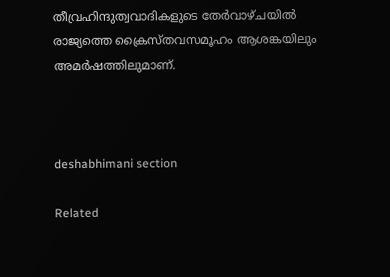തീവ്രഹിന്ദുത്വവാദികളുടെ തേർവാഴ്‌ചയിൽ രാജ്യത്തെ ക്രൈസ്‌തവസമൂഹം ആശങ്കയിലും അമർഷത്തിലുമാണ്‌.



deshabhimani section

Related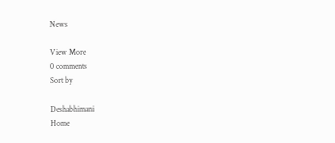News

View More
0 comments
Sort by

Deshabhimani
Home